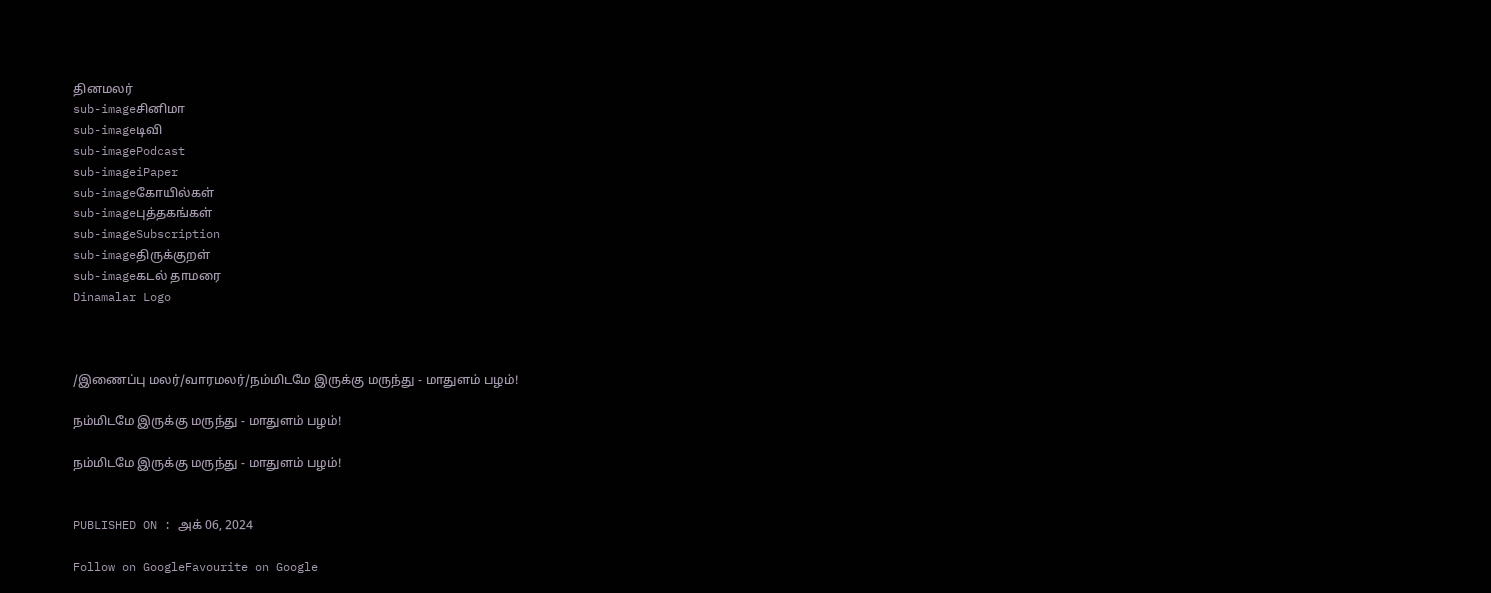தினமலர்
sub-imageசினிமா
sub-imageடிவி
sub-imagePodcast
sub-imageiPaper
sub-imageகோயில்கள்
sub-imageபுத்தகங்கள்
sub-imageSubscription
sub-imageதிருக்குறள்
sub-imageகடல் தாமரை
Dinamalar Logo



/இணைப்பு மலர்/வாரமலர்/நம்மிடமே இருக்கு மருந்து - மாதுளம் பழம்!

நம்மிடமே இருக்கு மருந்து - மாதுளம் பழம்!

நம்மிடமே இருக்கு மருந்து - மாதுளம் பழம்!


PUBLISHED ON : அக் 06, 2024

Follow on GoogleFavourite on Google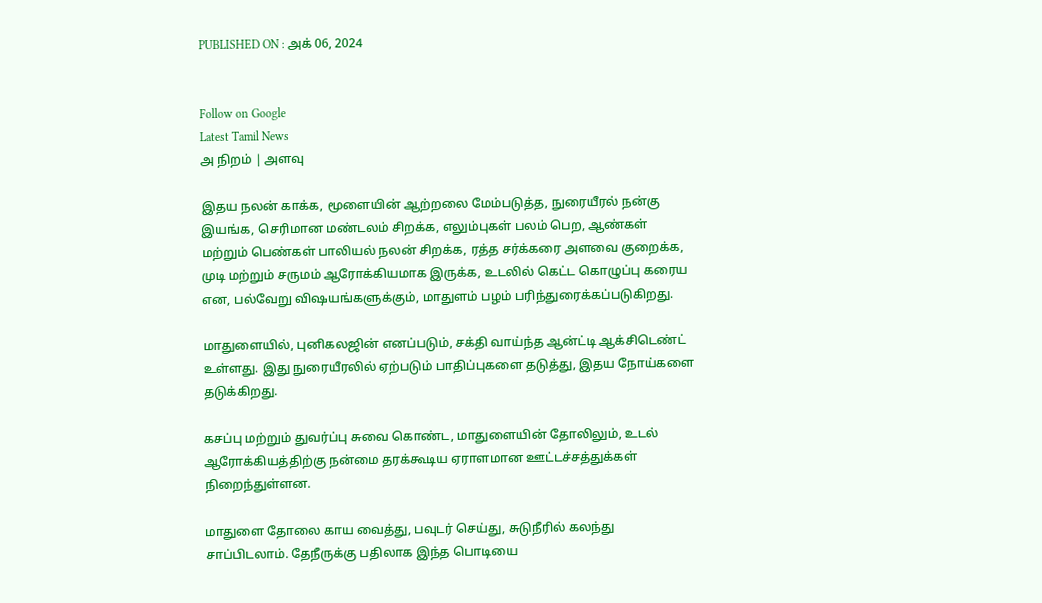PUBLISHED ON : அக் 06, 2024


Follow on Google
Latest Tamil News
அ நிறம் | அளவு

இதய நலன் காக்க, மூளையின் ஆற்றலை மேம்படுத்த, நுரையீரல் நன்கு இயங்க, செரிமான மண்டலம் சிறக்க, எலும்புகள் பலம் பெற, ஆண்கள் மற்றும் பெண்கள் பாலியல் நலன் சிறக்க, ரத்த சர்க்கரை அளவை குறைக்க, முடி மற்றும் சருமம் ஆரோக்கியமாக இருக்க, உடலில் கெட்ட கொழுப்பு கரைய என, பல்வேறு விஷயங்களுக்கும், மாதுளம் பழம் பரிந்துரைக்கப்படுகிறது.

மாதுளையில், புனிகலஜின் எனப்படும், சக்தி வாய்ந்த ஆன்ட்டி ஆக்சிடெண்ட் உள்ளது. இது நுரையீரலில் ஏற்படும் பாதிப்புகளை தடுத்து, இதய நோய்களை தடுக்கிறது.

கசப்பு மற்றும் துவர்ப்பு சுவை கொண்ட, மாதுளையின் தோலிலும், உடல் ஆரோக்கியத்திற்கு நன்மை தரக்கூடிய ஏராளமான ஊட்டச்சத்துக்கள் நிறைந்துள்ளன.

மாதுளை தோலை காய வைத்து, பவுடர் செய்து, சுடுநீரில் கலந்து சாப்பிடலாம். தேநீருக்கு பதிலாக இந்த பொடியை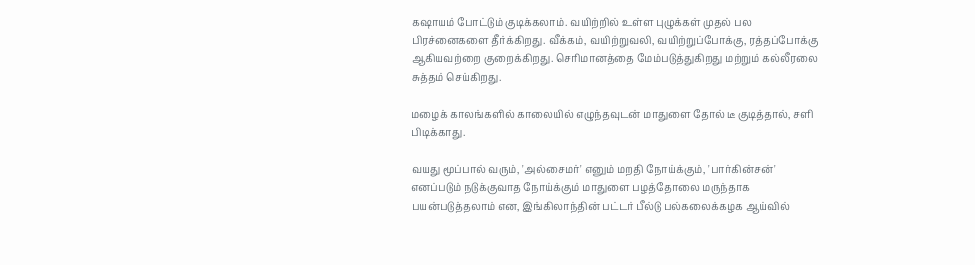கஷாயம் போட்டும் குடிக்கலாம். வயிற்றில் உள்ள புழுக்கள் முதல் பல பிரச்னைகளை தீர்க்கிறது. வீக்கம், வயிற்றுவலி, வயிற்றுப்போக்கு, ரத்தப்போக்கு ஆகியவற்றை குறைக்கிறது. செரிமானத்தை மேம்படுத்துகிறது மற்றும் கல்லீரலை சுத்தம் செய்கிறது.

மழைக் காலங்களில் காலையில் எழுந்தவுடன் மாதுளை தோல் டீ குடித்தால், சளி பிடிக்காது.

வயது மூப்பால் வரும், 'அல்சைமர்' எனும் மறதி நோய்க்கும், 'பார்கின்சன்' எனப்படும் நடுக்குவாத நோய்க்கும் மாதுளை பழத்தோலை மருந்தாக பயன்படுத்தலாம் என, இங்கிலாந்தின் பட்டர் பீல்டு பல்கலைக்கழக ஆய்வில்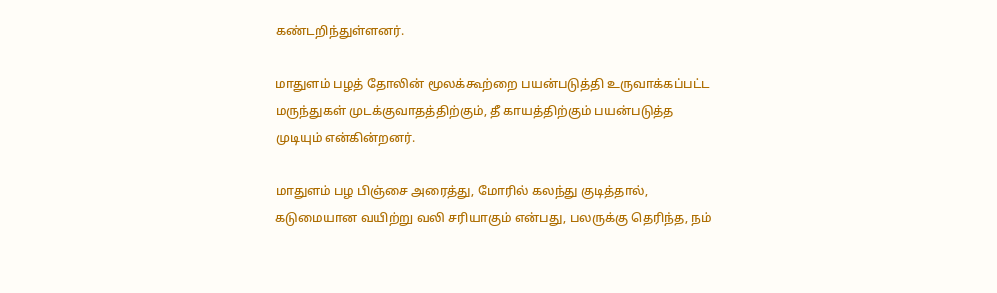கண்டறிந்துள்ளனர்.

மாதுளம் பழத் தோலின் மூலக்கூற்றை பயன்படுத்தி உருவாக்கப்பட்ட மருந்துகள் முடக்குவாதத்திற்கும், தீ காயத்திற்கும் பயன்படுத்த முடியும் என்கின்றனர்.

மாதுளம் பழ பிஞ்சை அரைத்து, மோரில் கலந்து குடித்தால், கடுமையான வயிற்று வலி சரியாகும் என்பது, பலருக்கு தெரிந்த, நம்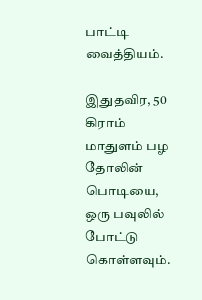பாட்டி வைத்தியம்.

இதுதவிர, 50 கிராம் மாதுளம் பழ தோலின் பொடியை, ஒரு பவுலில் போட்டு கொள்ளவும்.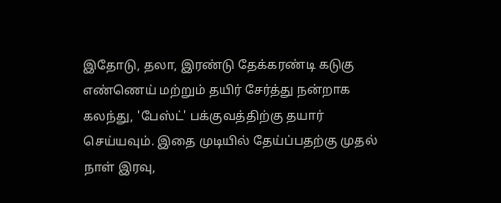இதோடு, தலா, இரண்டு தேக்கரண்டி கடுகு எண்ணெய் மற்றும் தயிர் சேர்த்து நன்றாக கலந்து, 'பேஸ்ட்' பக்குவத்திற்கு தயார் செய்யவும். இதை முடியில் தேய்ப்பதற்கு முதல் நாள் இரவு,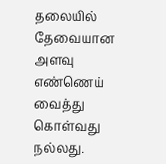தலையில் தேவையான அளவு எண்ணெய் வைத்து கொள்வது நல்லது.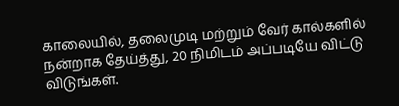காலையில், தலைமுடி மற்றும் வேர் கால்களில் நன்றாக தேய்த்து, 20 நிமிடம் அப்படியே விட்டு விடுங்கள்.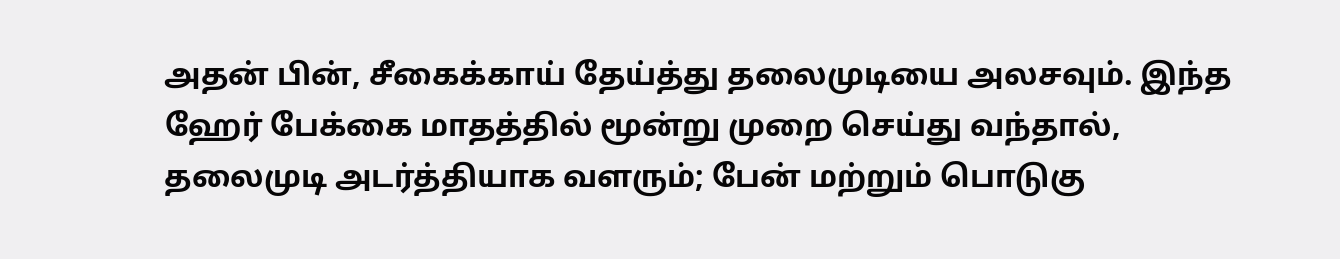அதன் பின், சீகைக்காய் தேய்த்து தலைமுடியை அலசவும். இந்த ஹேர் பேக்கை மாதத்தில் மூன்று முறை செய்து வந்தால், தலைமுடி அடர்த்தியாக வளரும்; பேன் மற்றும் பொடுகு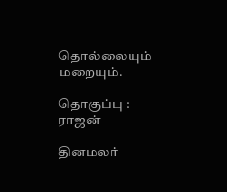தொல்லையும் மறையும்.

தொகுப்பு : ராஜன்

தினமலர்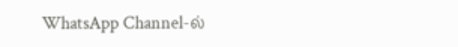WhatsApp Channel-ல்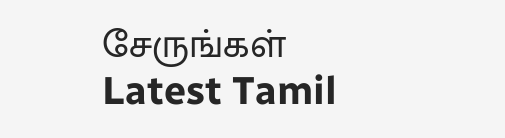சேருங்கள்
Latest Tamil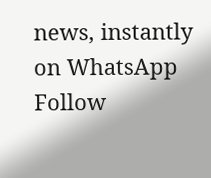news, instantly on WhatsApp
Follow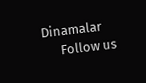Dinamalar
      Follow us